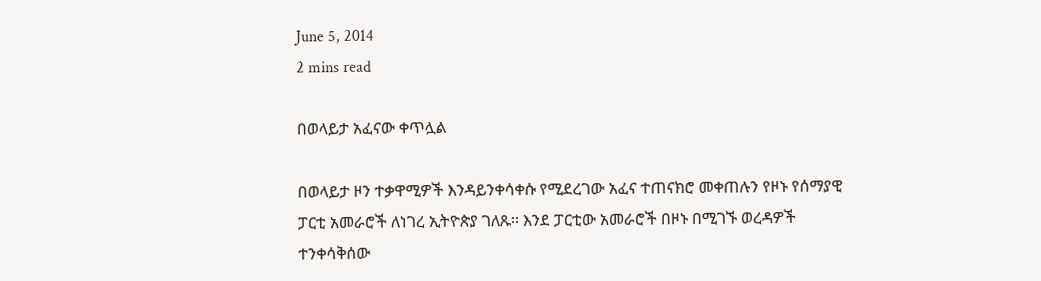June 5, 2014
2 mins read

በወላይታ አፈናው ቀጥሏል

በወላይታ ዞን ተቃዋሚዎች እንዳይንቀሳቀሱ የሚደረገው አፈና ተጠናክሮ መቀጠሉን የዞኑ የሰማያዊ ፓርቲ አመራሮች ለነገረ ኢትዮጵያ ገለጹ፡፡ እንደ ፓርቲው አመራሮች በዞኑ በሚገኙ ወረዳዎች ተንቀሳቅሰው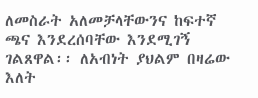ለመስራት አለመቻላቸውንና ከፍተኛ ጫና እንደረሰባቸው እንደሚገኝ ገልጸዋል፡፡ ለአብነት ያህልም በዛሬው እለት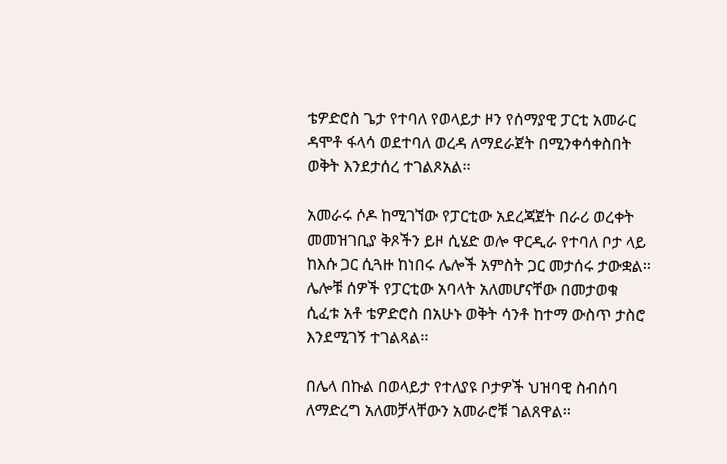ቴዎድሮስ ጌታ የተባለ የወላይታ ዞን የሰማያዊ ፓርቲ አመራር ዳሞቶ ፋላሳ ወደተባለ ወረዳ ለማደራጀት በሚንቀሳቀስበት ወቅት እንደታሰረ ተገልጾአል፡፡

አመራሩ ሶዶ ከሚገኘው የፓርቲው አደረጃጀት በራሪ ወረቀት መመዝገቢያ ቅጾችን ይዞ ሲሄድ ወሎ ዋርዲራ የተባለ ቦታ ላይ ከእሱ ጋር ሲጓዙ ከነበሩ ሌሎች አምስት ጋር መታሰሩ ታውቋል፡፡ ሌሎቹ ሰዎች የፓርቲው አባላት አለመሆናቸው በመታወቁ ሲፈቱ አቶ ቴዎድሮስ በአሁኑ ወቅት ሳንቶ ከተማ ውስጥ ታስሮ እንደሚገኝ ተገልጻል፡፡

በሌላ በኩል በወላይታ የተለያዩ ቦታዎች ህዝባዊ ስብሰባ ለማድረግ አለመቻላቸውን አመራሮቹ ገልጸዋል፡፡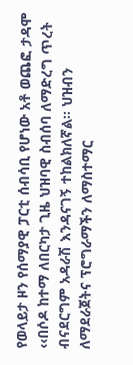የወላይታ ዞን የሰማያዊ ፓርቲ ሰብሳቢ የሆነው አቶ ወጨፎ ታዳሞ ‹‹በሶዶ ከተማ ለበርካታ ጊዜ ህዝባዊ ስብሰባ ለማድረግ ጥረት ብናደርግም አዳራሽ እንዳናገኝ ተከልክለኛል፡፡ ህዝብን ለማደራጀትና ፕሮግራማችን ለማስተማር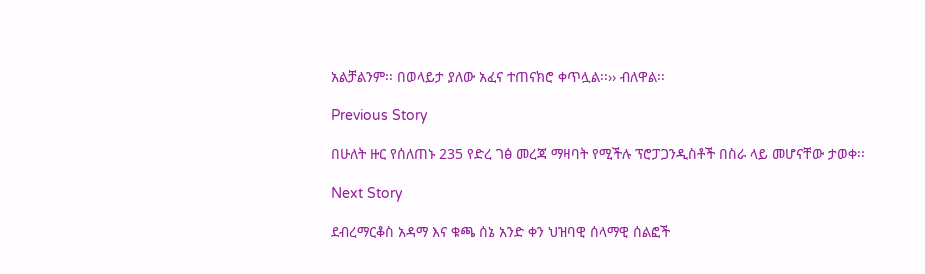አልቻልንም፡፡ በወላይታ ያለው አፈና ተጠናክሮ ቀጥሏል፡፡›› ብለዋል፡፡

Previous Story

በሁለት ዙር የሰለጠኑ 235 የድረ ገፅ መረጃ ማዛባት የሚችሉ ፕሮፓጋንዲስቶች በስራ ላይ መሆናቸው ታወቀ፡፡

Next Story

ደብረማርቆስ አዳማ እና ቁጫ ሰኔ አንድ ቀን ህዝባዊ ሰላማዊ ሰልፎች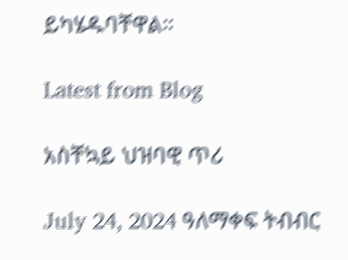ይካሄዱባቸዋል።

Latest from Blog

አስቸኳይ ህዝባዊ ጥሪ

July 24, 2024 ዓለማቀፍ ትብብር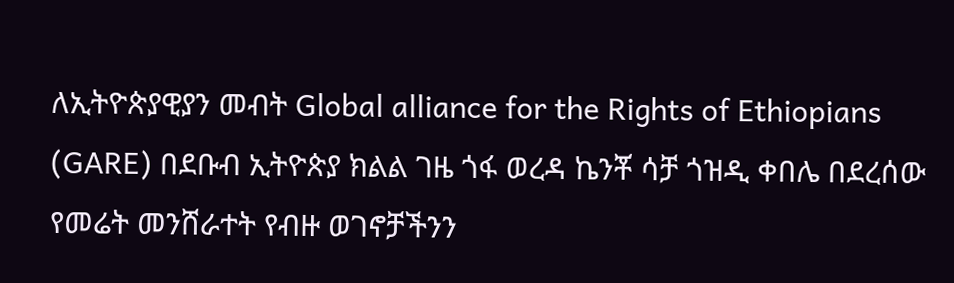ለኢትዮጵያዊያን መብት Global alliance for the Rights of Ethiopians (GARE) በደቡብ ኢትዮጵያ ክልል ገዜ ጎፋ ወረዳ ኬንቾ ሳቻ ጎዝዲ ቀበሌ በደረሰው የመሬት መንሸራተት የብዙ ወገኖቻችንን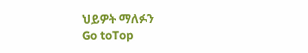ህይዎት ማለፉን
Go toTop